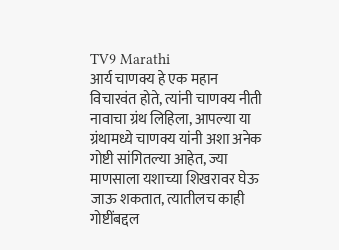TV9 Marathi
आर्य चाणक्य हे एक महान विचारवंत होते, त्यांनी चाणक्य नीती नावाचा ग्रंथ लिहिला, आपल्या या ग्रंथामध्ये चाणक्य यांनी अशा अनेक गोष्टी सांगितल्या आहेत, ज्या माणसाला यशाच्या शिखरावर घेऊ जाऊ शकतात, त्यातीलच काही गोष्टींबद्दल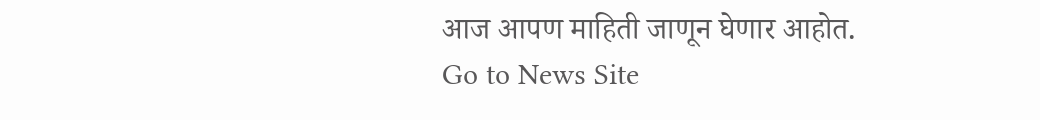आज आपण माहिती जाणून घेणार आहोत.
Go to News Site